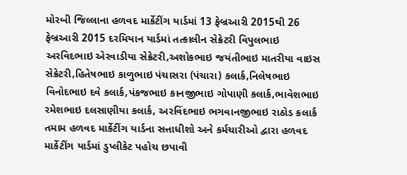મોરબી જિલ્લાના હળવદ માર્કેટીંગ યાર્ડમાં 13 ફેબ્રઆરી 2015થી 26 ફેબ્રઆરી 2015 દરમિયાન યાર્ડમાં તત્કાલીન સેક્રેટરી વિપુલભાઇ અરવિદભાઇ એરવાડીયા સેક્રેટરી,અશોકભાઇ જયંતીભાઇ માતરીયા વાઇસ સેક્રેટરી,હિતેષભાઇ કાળુભાઇ પંચાસરા (પંચારા) કલાર્ક,નિલેષભાઇ વિનોદભાઇ દવે કલાર્ક,પંકજભાઇ કાનજીભાઇ ગોપાણી કલાર્ક,ભાવેશભાઇ રમેશભાઇ દલસાણીયા કલાર્ક, અરવિંદભાઇ ભગવાનજીભાઇ રાઠોડ કલાર્ક તમામ હળવદ માર્કેટીંગ યાર્ડના સત્તાધીશો અને કર્મચારીઓ દ્વારા હળવદ માર્કેટીંગ યાર્ડમાં ડુપ્લીકેટ પહોચ છપાવી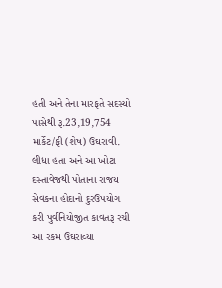હતી અને તેના મારફતે સદસ્યો પાસેથી રૂ.23,19,754 માર્કેટ/ફી (શેષ) ઉઘરાવી. લીધા હતા અને આ ખોટા દસ્તાવેજથી પોતાના રાજય સેવકના હોદાનો દુરઉપયોગ કરી પુર્વનિયોજીત કાવતરૂ રચી આ રકમ ઉઘરાવ્યા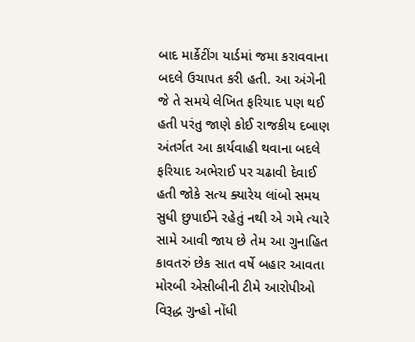બાદ માર્કેટીંગ યાર્ડમાં જમા કરાવવાના બદલે ઉચાપત કરી હતી. આ અંગેની જે તે સમયે લેખિત ફરિયાદ પણ થઈ હતી પરંતુ જાણે કોઈ રાજકીય દબાણ અંતર્ગત આ કાર્યવાહી થવાના બદલે ફરિયાદ અભેરાઈ પર ચઢાવી દેવાઈ હતી જોકે સત્ય ક્યારેય લાંબો સમય સુધી છુપાઈને રહેતું નથી એ ગમે ત્યારે સામે આવી જાય છે તેમ આ ગુનાહિત કાવતરું છેક સાત વર્ષે બહાર આવતા મોરબી એસીબીની ટીમે આરોપીઓ વિરૂદ્ધ ગુન્હો નોંધી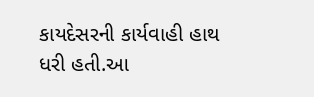કાયદેસરની કાર્યવાહી હાથ ધરી હતી.આ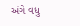અંગે વધુ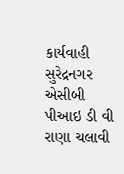કાર્યવાહી સુરેદ્રનગર એસીબી પીઆઇ ડી વી રાણા ચલાવી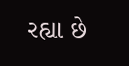રહ્યા છે